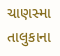ચાણસ્મા તાલુકાના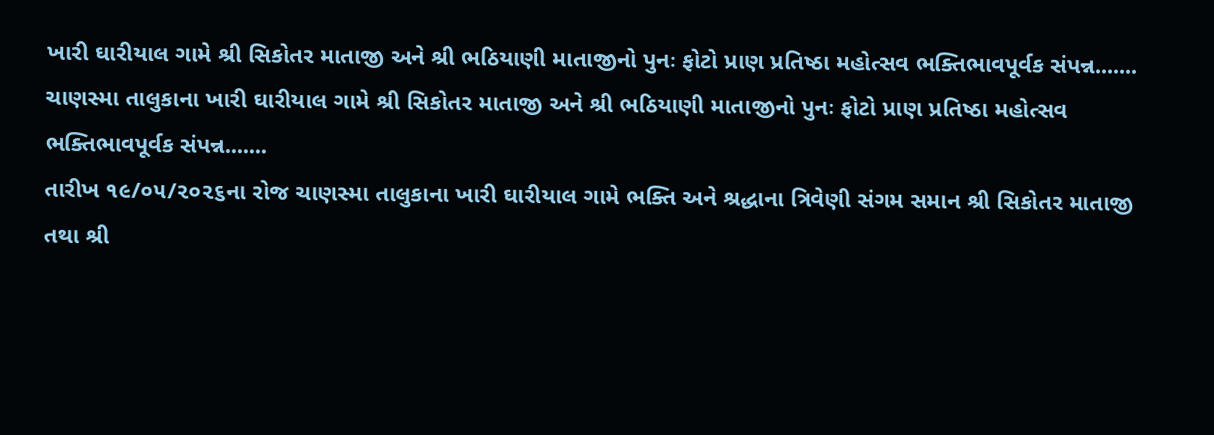ખારી ઘારીયાલ ગામે શ્રી સિકોતર માતાજી અને શ્રી ભઠિયાણી માતાજીનો પુનઃ ફોટો પ્રાણ પ્રતિષ્ઠા મહોત્સવ ભક્તિભાવપૂર્વક સંપન્ન.......
ચાણસ્મા તાલુકાના ખારી ઘારીયાલ ગામે શ્રી સિકોતર માતાજી અને શ્રી ભઠિયાણી માતાજીનો પુનઃ ફોટો પ્રાણ પ્રતિષ્ઠા મહોત્સવ ભક્તિભાવપૂર્વક સંપન્ન.......
તારીખ ૧૯/૦૫/૨૦૨૬ના રોજ ચાણસ્મા તાલુકાના ખારી ઘારીયાલ ગામે ભક્તિ અને શ્રદ્ધાના ત્રિવેણી સંગમ સમાન શ્રી સિકોતર માતાજી તથા શ્રી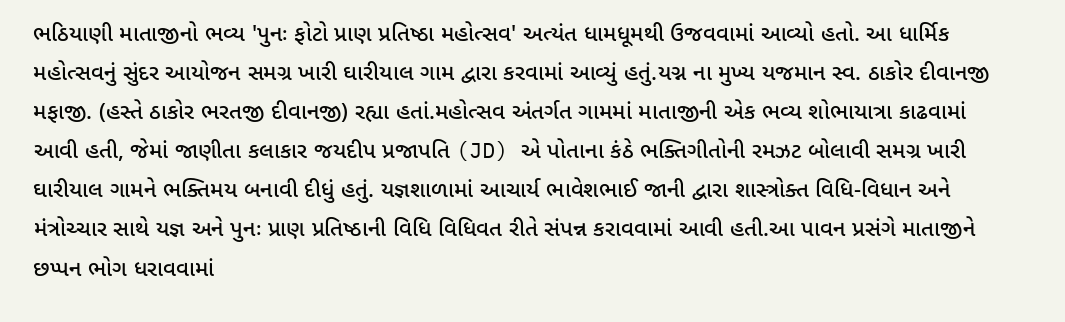ભઠિયાણી માતાજીનો ભવ્ય 'પુનઃ ફોટો પ્રાણ પ્રતિષ્ઠા મહોત્સવ' અત્યંત ધામધૂમથી ઉજવવામાં આવ્યો હતો. આ ધાર્મિક મહોત્સવનું સુંદર આયોજન સમગ્ર ખારી ઘારીયાલ ગામ દ્વારા કરવામાં આવ્યું હતું.યગ્ન ના મુખ્ય યજમાન સ્વ. ઠાકોર દીવાનજી મફાજી. (હસ્તે ઠાકોર ભરતજી દીવાનજી) રહ્યા હતાં.મહોત્સવ અંતર્ગત ગામમાં માતાજીની એક ભવ્ય શોભાયાત્રા કાઢવામાં આવી હતી, જેમાં જાણીતા કલાકાર જયદીપ પ્રજાપતિ (JD) એ પોતાના કંઠે ભક્તિગીતોની રમઝટ બોલાવી સમગ્ર ખારી ઘારીયાલ ગામને ભક્તિમય બનાવી દીધું હતું. યજ્ઞશાળામાં આચાર્ય ભાવેશભાઈ જાની દ્વારા શાસ્ત્રોક્ત વિધિ-વિધાન અને મંત્રોચ્ચાર સાથે યજ્ઞ અને પુનઃ પ્રાણ પ્રતિષ્ઠાની વિધિ વિધિવત રીતે સંપન્ન કરાવવામાં આવી હતી.આ પાવન પ્રસંગે માતાજીને છપ્પન ભોગ ધરાવવામાં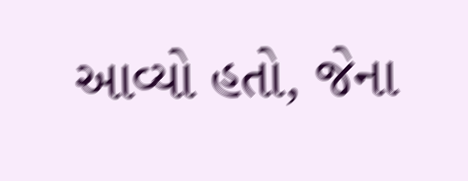આવ્યો હતો, જેના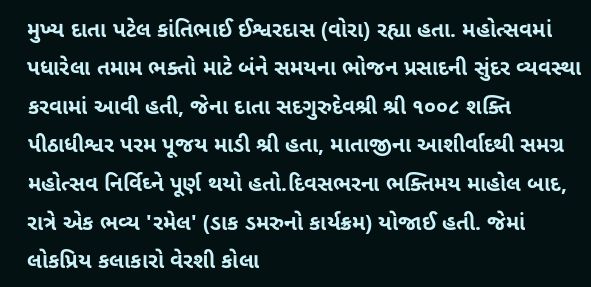મુખ્ય દાતા પટેલ કાંતિભાઈ ઈશ્વરદાસ (વોરા) રહ્યા હતા. મહોત્સવમાં પધારેલા તમામ ભક્તો માટે બંને સમયના ભોજન પ્રસાદની સુંદર વ્યવસ્થા કરવામાં આવી હતી, જેના દાતા સદગુરુદેવશ્રી શ્રી ૧૦૦૮ શક્તિ પીઠાધીશ્વર પરમ પૂજય માડી શ્રી હતા, માતાજીના આશીર્વાદથી સમગ્ર મહોત્સવ નિર્વિઘ્ને પૂર્ણ થયો હતો.દિવસભરના ભક્તિમય માહોલ બાદ, રાત્રે એક ભવ્ય 'રમેલ' (ડાક ડમરુનો કાર્યક્રમ) યોજાઈ હતી. જેમાં લોકપ્રિય કલાકારો વેરશી કોલા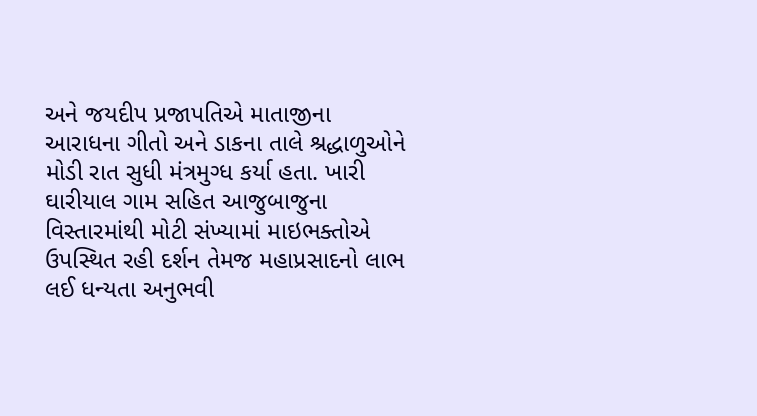અને જયદીપ પ્રજાપતિએ માતાજીના આરાધના ગીતો અને ડાકના તાલે શ્રદ્ધાળુઓને મોડી રાત સુધી મંત્રમુગ્ધ કર્યા હતા. ખારી ઘારીયાલ ગામ સહિત આજુબાજુના વિસ્તારમાંથી મોટી સંખ્યામાં માઇભક્તોએ ઉપસ્થિત રહી દર્શન તેમજ મહાપ્રસાદનો લાભ લઈ ધન્યતા અનુભવી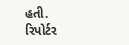હતી.
રિપોર્ટર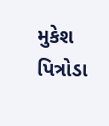મુકેશ પિત્રોડા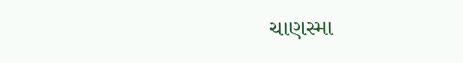ચાણસ્મા